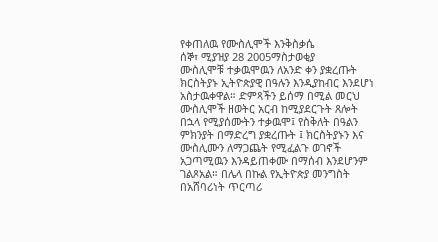የቀጠለዉ የሙስሊሞች እንቅስቃሴ
ሰኞ፣ ሚያዝያ 28 2005ማስታወቂያ
ሙስሊሞቹ ተቃዉሞዉን ለአንድ ቀን ያቋረጡት ክርስትያኑ ኢትዮጵያዊ በዓሉን እንዲያከብር እንደሆነ አስታዉቀዋል። ድምጻችን ይሰማ በሚል መርህ ሙስሊሞች ዘወትር አርብ ከሚያደርጉት ጸሎት በኋላ የሚያሰሙትን ተቃዉሞ፤ የስቅለት በዓልን ምክንያት በማድረግ ያቋረጡት ፤ ክርስትያኑን እና ሙስሊሙን ለማጋጨት የሚፈልጉ ወገኖች አጋጣሚዉን እንዳይጠቀሙ በማሰብ እንደሆንም ገልጾአል። በሌላ በኩል የኢትዮጵያ መንግስት በአሸባሪነት ጥርጣሪ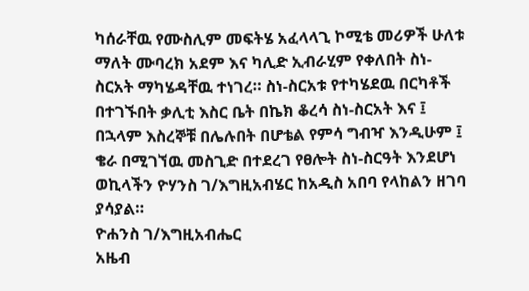ካሰራቸዉ የሙስሊም መፍትሄ አፈላላጊ ኮሚቴ መሪዎች ሁለቱ ማለት ሙባረክ አደም እና ካሊድ ኢብራሂም የቀለበት ስነ-ስርአት ማካሄዳቸዉ ተነገረ። ስነ-ስርአቱ የተካሄደዉ በርካቶች በተገኙበት ቃሊቲ እስር ቤት በኬክ ቆረሳ ስነ-ስርአት እና ፤ በኋላም እስረኞቹ በሌሉበት በሆቴል የምሳ ግብዣ እንዲሁም ፤ ቄራ በሚገኘዉ መስጊድ በተደረገ የፀሎት ስነ-ስርዓት እንደሆነ ወኪላችን ዮሃንስ ገ/እግዚአብሄር ከአዲስ አበባ የላከልን ዘገባ ያሳያል።
ዮሐንስ ገ/እግዚአብሔር
አዜብ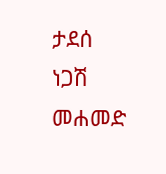ታደሰ
ነጋሽ መሐመድ